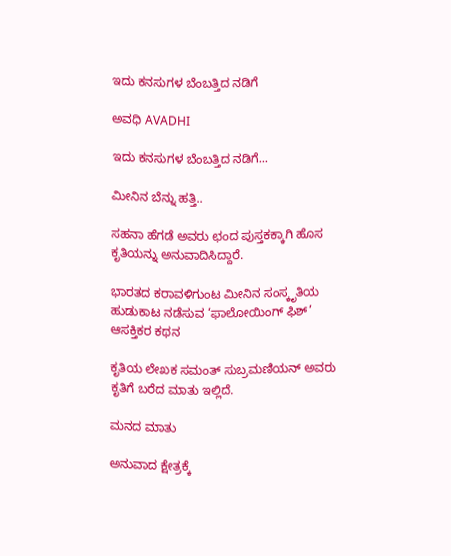ಇದು ಕನಸುಗಳ ಬೆಂಬತ್ತಿದ ನಡಿಗೆ‍

ಅವಧಿ AVADHI

ಇದು ಕನಸುಗಳ ಬೆಂಬತ್ತಿದ ನಡಿಗೆ...

ಮೀನಿನ ಬೆನ್ನು ಹತ್ತಿ..

ಸಹನಾ ಹೆಗಡೆ ಅವರು ಛಂದ ಪುಸ್ತಕಕ್ಕಾಗಿ ಹೊಸ ಕೃತಿಯನ್ನು ಅನುವಾದಿಸಿದ್ದಾರೆ.

ಭಾರತದ ಕರಾವಳಿಗುಂಟ ಮೀನಿನ ಸಂಸ್ಕೃತಿಯ ಹುಡುಕಾಟ ನಡೆಸುವ ‘ಫಾಲೋಯಿಂಗ್ ಫಿಶ್’ ಆಸಕ್ತಿಕರ ಕಥನ

ಕೃತಿಯ ಲೇಖಕ ಸಮಂತ್ ಸುಬ್ರಮಣಿಯನ್ ಅವರು ಕೃತಿಗೆ ಬರೆದ ಮಾತು ಇಲ್ಲಿದೆ.

ಮನದ ಮಾತು

ಅನುವಾದ ಕ್ಷೇತ್ರಕ್ಕೆ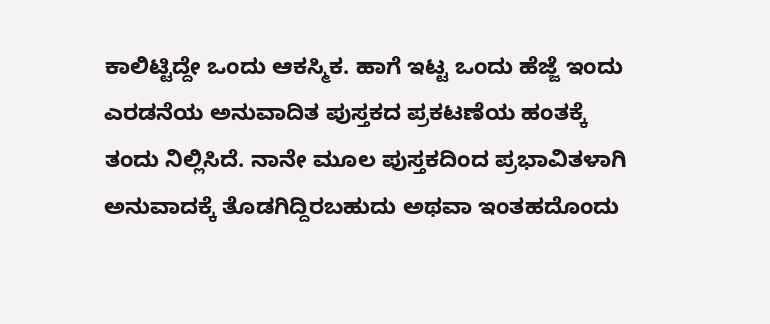ಕಾಲಿಟ್ಟಿದ್ದೇ ಒಂದು ಆಕಸ್ಮಿಕ. ಹಾಗೆ ಇಟ್ಟ ಒಂದು ಹೆಜ್ಜೆ ಇಂದು ಎರಡನೆಯ ಅನುವಾದಿತ ಪುಸ್ತಕದ ಪ್ರಕಟಣೆಯ ಹಂತಕ್ಕೆ ತಂದು ನಿಲ್ಲಿಸಿದೆ. ನಾನೇ ಮೂಲ ಪುಸ್ತಕದಿಂದ ಪ್ರಭಾವಿತಳಾಗಿ ಅನುವಾದಕ್ಕೆ ತೊಡಗಿದ್ದಿರಬಹುದು ಅಥವಾ ಇಂತಹದೊಂದು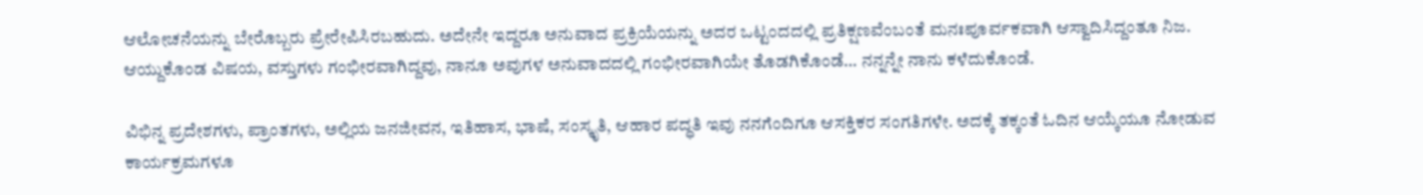ಆಲೋಚನೆಯನ್ನು ಬೇರೊಬ್ಬರು ಪ್ರೇರೇಪಿಸಿರಬಹುದು. ಅದೇನೇ ಇದ್ದರೂ ಅನುವಾದ ಪ್ರಕ್ರಿಯೆಯನ್ನು ಅದರ ಒಟ್ಟಂದದಲ್ಲಿ ಪ್ರತಿಕ್ಷಣವೆಂಬಂತೆ ಮನಃಪೂರ್ವಕವಾಗಿ ಆಸ್ವಾದಿಸಿದ್ದಂತೂ ನಿಜ. ಆಯ್ದುಕೊಂಡ ವಿಷಯ, ವಸ್ತುಗಳು ಗಂಭೀರವಾಗಿದ್ದವು, ನಾನೂ ಅವುಗಳ ಅನುವಾದದಲ್ಲಿ ಗಂಭೀರವಾಗಿಯೇ ತೊಡಗಿಕೊಂಡೆ… ನನ್ನನ್ನೇ ನಾನು ಕಳೆದುಕೊಂಡೆ.

ವಿಭಿನ್ನ ಪ್ರದೇಶಗಳು, ಪ್ರಾಂತಗಳು, ಅಲ್ಲಿಯ ಜನಜೀವನ, ಇತಿಹಾಸ, ಭಾಷೆ, ಸಂಸ್ಕೃತಿ, ಆಹಾರ ಪದ್ಧತಿ ಇವು ನನಗೆಂದಿಗೂ ಆಸಕ್ತಿಕರ ಸಂಗತಿಗಳೇ. ಅದಕ್ಕೆ ತಕ್ಕಂತೆ ಓದಿನ ಆಯ್ಕೆಯೂ ನೋಡುವ ಕಾರ್ಯಕ್ರಮಗಳೂ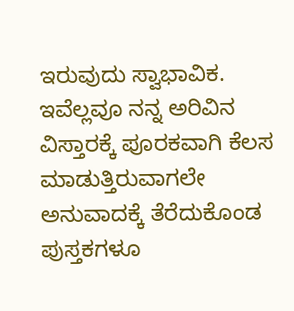ಇರುವುದು ಸ್ವಾಭಾವಿಕ. ಇವೆಲ್ಲವೂ ನನ್ನ ಅರಿವಿನ ವಿಸ್ತಾರಕ್ಕೆ ಪೂರಕವಾಗಿ ಕೆಲಸ ಮಾಡುತ್ತಿರುವಾಗಲೇ ಅನುವಾದಕ್ಕೆ ತೆರೆದುಕೊಂಡ ಪುಸ್ತಕಗಳೂ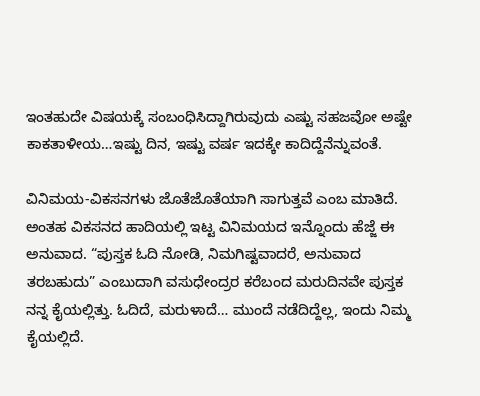ಇಂತಹುದೇ ವಿಷಯಕ್ಕೆ ಸಂಬಂಧಿಸಿದ್ದಾಗಿರುವುದು ಎಷ್ಟು ಸಹಜವೋ ಅಷ್ಟೇ ಕಾಕತಾಳೀಯ…ಇಷ್ಟು ದಿನ, ಇಷ್ಟು ವರ್ಷ ಇದಕ್ಕೇ ಕಾದಿದ್ದೆನೆನ್ನುವಂತೆ.

ವಿನಿಮಯ-ವಿಕಸನಗಳು ಜೊತೆಜೊತೆಯಾಗಿ ಸಾಗುತ್ತವೆ ಎಂಬ ಮಾತಿದೆ. ಅಂತಹ ವಿಕಸನದ ಹಾದಿಯಲ್ಲಿ ಇಟ್ಟ ವಿನಿಮಯದ ಇನ್ನೊಂದು ಹೆಜ್ಜೆ ಈ ಅನುವಾದ. “ಪುಸ್ತಕ ಓದಿ ನೋಡಿ, ನಿಮಗಿಷ್ಟವಾದರೆ, ಅನುವಾದ ತರಬಹುದು” ಎಂಬುದಾಗಿ ವಸುಧೇಂದ್ರರ ಕರೆಬಂದ ಮರುದಿನವೇ ಪುಸ್ತಕ ನನ್ನ ಕೈಯಲ್ಲಿತ್ತು. ಓದಿದೆ, ಮರುಳಾದೆ… ಮುಂದೆ ನಡೆದಿದ್ದೆಲ್ಲ, ಇಂದು ನಿಮ್ಮ ಕೈಯಲ್ಲಿದೆ.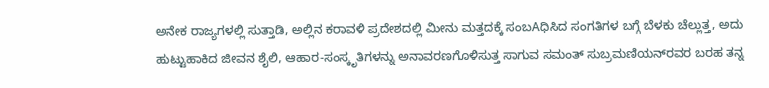ಅನೇಕ ರಾಜ್ಯಗಳಲ್ಲಿ ಸುತ್ತಾಡಿ, ಅಲ್ಲಿನ ಕರಾವಳಿ ಪ್ರದೇಶದಲ್ಲಿ ಮೀನು ಮತ್ತದಕ್ಕೆ ಸಂಬAಧಿಸಿದ ಸಂಗತಿಗಳ ಬಗ್ಗೆ ಬೆಳಕು ಚೆಲ್ಲುತ್ತ, ಅದು ಹುಟ್ಟುಹಾಕಿದ ಜೀವನ ಶೈಲಿ, ಆಹಾರ-ಸಂಸ್ಕೃತಿಗಳನ್ನು ಅನಾವರಣಗೊಳಿಸುತ್ತ ಸಾಗುವ ಸಮಂತ್ ಸುಬ್ರಮಣಿಯನ್‌ರವರ ಬರಹ ತನ್ನ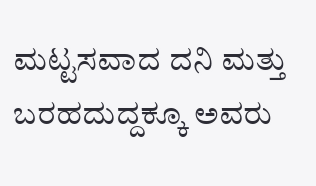ಮಟ್ಟಸವಾದ ದನಿ ಮತ್ತು ಬರಹದುದ್ದಕ್ಕೂ ಅವರು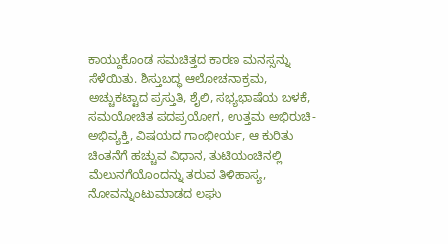ಕಾಯ್ದುಕೊಂಡ ಸಮಚಿತ್ತದ ಕಾರಣ ಮನಸ್ಸನ್ನು ಸೆಳೆಯಿತು. ಶಿಸ್ತುಬದ್ಧ ಆಲೋಚನಾಕ್ರಮ, ಅಚ್ಚುಕಟ್ಟಾದ ಪ್ರಸ್ತುತಿ, ಶೈಲಿ, ಸಭ್ಯಭಾಷೆಯ ಬಳಕೆ, ಸಮಯೋಚಿತ ಪದಪ್ರಯೋಗ, ಉತ್ತಮ ಅಭಿರುಚಿ-ಅಭಿವ್ಯಕ್ತಿ, ವಿಷಯದ ಗಾಂಭೀರ್ಯ, ಆ ಕುರಿತು ಚಿಂತನೆಗೆ ಹಚ್ಚುವ ವಿಧಾನ, ತುಟಿಯಂಚಿನಲ್ಲಿ ಮೆಲುನಗೆಯೊಂದನ್ನು ತರುವ ತಿಳಿಹಾಸ್ಯ, ನೋವನ್ನುಂಟುಮಾಡದ ಲಘು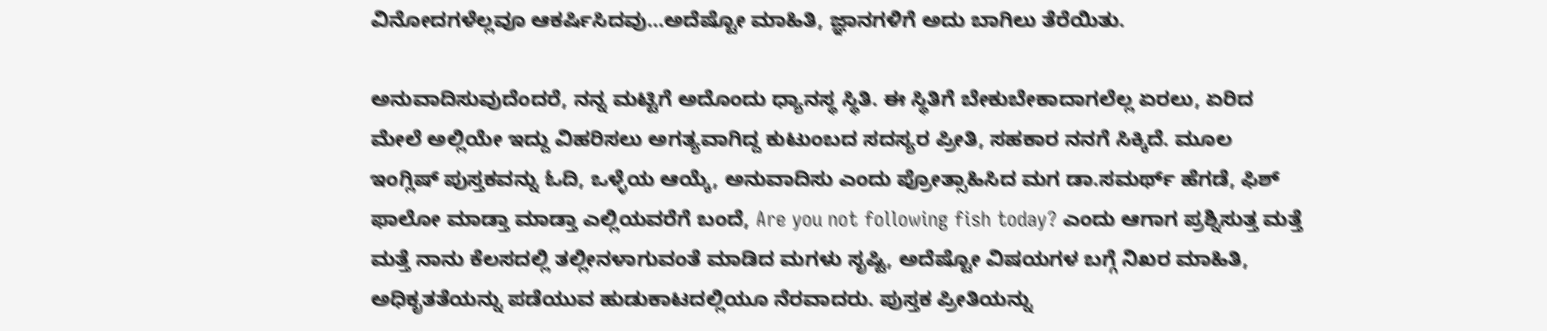ವಿನೋದಗಳೆಲ್ಲವೂ ಆಕರ್ಷಿಸಿದವು…ಅದೆಷ್ಟೋ ಮಾಹಿತಿ, ಜ್ಞಾನಗಳಿಗೆ ಅದು ಬಾಗಿಲು ತೆರೆಯಿತು.

ಅನುವಾದಿಸುವುದೆಂದರೆ, ನನ್ನ ಮಟ್ಟಿಗೆ ಅದೊಂದು ಧ್ಯಾನಸ್ಥ ಸ್ಥಿತಿ. ಈ ಸ್ಥಿತಿಗೆ ಬೇಕುಬೇಕಾದಾಗಲೆಲ್ಲ ಏರಲು, ಏರಿದ ಮೇಲೆ ಅಲ್ಲಿಯೇ ಇದ್ದು ವಿಹರಿಸಲು ಅಗತ್ಯವಾಗಿದ್ದ ಕುಟುಂಬದ ಸದಸ್ಯರ ಪ್ರೀತಿ, ಸಹಕಾರ ನನಗೆ ಸಿಕ್ಕಿದೆ. ಮೂಲ ಇಂಗ್ಲಿಷ್ ಪುಸ್ತಕವನ್ನು ಓದಿ, ಒಳ್ಳೆಯ ಆಯ್ಕೆ, ಅನುವಾದಿಸು ಎಂದು ಪ್ರೋತ್ಸಾಹಿಸಿದ ಮಗ ಡಾ.ಸಮರ್ಥ್ ಹೆಗಡೆ, ಫಿಶ್ ಫಾಲೋ ಮಾಡ್ತಾ ಮಾಡ್ತಾ ಎಲ್ಲಿಯವರೆಗೆ ಬಂದೆ, Are you not following fish today? ಎಂದು ಆಗಾಗ ಪ್ರಶ್ನಿಸುತ್ತ ಮತ್ತೆ ಮತ್ತೆ ನಾನು ಕೆಲಸದಲ್ಲಿ ತಲ್ಲೀನಳಾಗುವಂತೆ ಮಾಡಿದ ಮಗಳು ಸೃಷ್ಟಿ, ಅದೆಷ್ಟೋ ವಿಷಯಗಳ ಬಗ್ಗೆ ನಿಖರ ಮಾಹಿತಿ, ಅಧಿಕೃತತೆಯನ್ನು ಪಡೆಯುವ ಹುಡುಕಾಟದಲ್ಲಿಯೂ ನೆರವಾದರು. ಪುಸ್ತಕ ಪ್ರೀತಿಯನ್ನು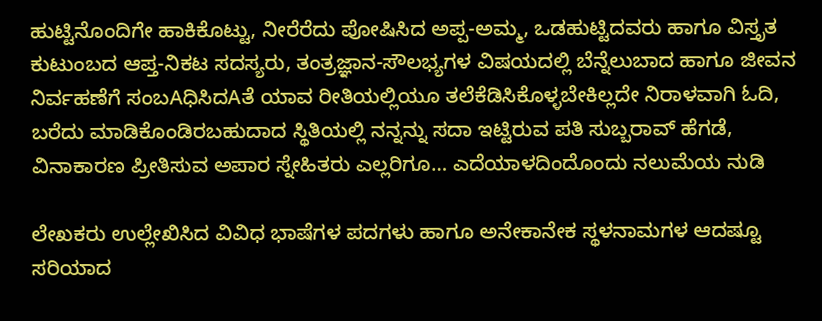ಹುಟ್ಟಿನೊಂದಿಗೇ ಹಾಕಿಕೊಟ್ಟು, ನೀರೆರೆದು ಪೋಷಿಸಿದ ಅಪ್ಪ-ಅಮ್ಮ, ಒಡಹುಟ್ಟಿದವರು ಹಾಗೂ ವಿಸ್ತೃತ ಕುಟುಂಬದ ಆಪ್ತ-ನಿಕಟ ಸದಸ್ಯರು, ತಂತ್ರಜ್ಞಾನ-ಸೌಲಭ್ಯಗಳ ವಿಷಯದಲ್ಲಿ ಬೆನ್ನೆಲುಬಾದ ಹಾಗೂ ಜೀವನ ನಿರ್ವಹಣೆಗೆ ಸಂಬAಧಿಸಿದAತೆ ಯಾವ ರೀತಿಯಲ್ಲಿಯೂ ತಲೆಕೆಡಿಸಿಕೊಳ್ಳಬೇಕಿಲ್ಲದೇ ನಿರಾಳವಾಗಿ ಓದಿ, ಬರೆದು ಮಾಡಿಕೊಂಡಿರಬಹುದಾದ ಸ್ಥಿತಿಯಲ್ಲಿ ನನ್ನನ್ನು ಸದಾ ಇಟ್ಟಿರುವ ಪತಿ ಸುಬ್ಬರಾವ್ ಹೆಗಡೆ, ವಿನಾಕಾರಣ ಪ್ರೀತಿಸುವ ಅಪಾರ ಸ್ನೇಹಿತರು ಎಲ್ಲರಿಗೂ… ಎದೆಯಾಳದಿಂದೊಂದು ನಲುಮೆಯ ನುಡಿ

ಲೇಖಕರು ಉಲ್ಲೇಖಿಸಿದ ವಿವಿಧ ಭಾಷೆಗಳ ಪದಗಳು ಹಾಗೂ ಅನೇಕಾನೇಕ ಸ್ಥಳನಾಮಗಳ ಆದಷ್ಟೂ ಸರಿಯಾದ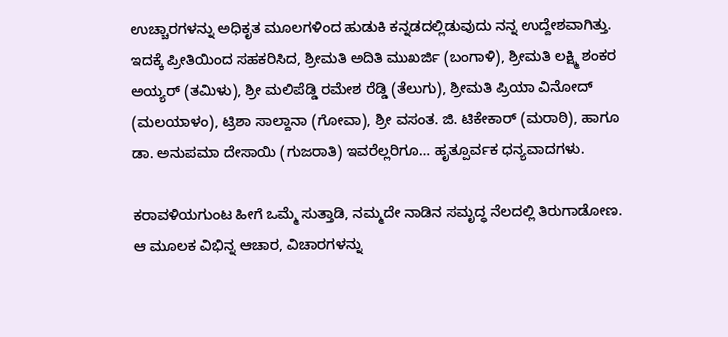ಉಚ್ಚಾರಗಳನ್ನು ಅಧಿಕೃತ ಮೂಲಗಳಿಂದ ಹುಡುಕಿ ಕನ್ನಡದಲ್ಲಿಡುವುದು ನನ್ನ ಉದ್ದೇಶವಾಗಿತ್ತು. ಇದಕ್ಕೆ ಪ್ರೀತಿಯಿಂದ ಸಹಕರಿಸಿದ, ಶ್ರೀಮತಿ ಅದಿತಿ ಮುಖರ್ಜಿ (ಬಂಗಾಳಿ), ಶ್ರೀಮತಿ ಲಕ್ಷ್ಮಿ ಶಂಕರ ಅಯ್ಯರ್ (ತಮಿಳು), ಶ್ರೀ ಮಲಿಪೆಡ್ಡಿ ರಮೇಶ ರೆಡ್ಡಿ (ತೆಲುಗು), ಶ್ರೀಮತಿ ಪ್ರಿಯಾ ವಿನೋದ್ (ಮಲಯಾಳಂ), ಟ್ರಿಶಾ ಸಾಲ್ದಾನಾ (ಗೋವಾ), ಶ್ರೀ ವಸಂತ. ಜಿ. ಟಿಕೇಕಾರ್ (ಮರಾಠಿ), ಹಾಗೂ ಡಾ. ಅನುಪಮಾ ದೇಸಾಯಿ (ಗುಜರಾತಿ) ಇವರೆಲ್ಲರಿಗೂ… ಹೃತ್ಪೂರ್ವಕ ಧನ್ಯವಾದಗಳು.

ಕರಾವಳಿಯಗುಂಟ ಹೀಗೆ ಒಮ್ಮೆ ಸುತ್ತಾಡಿ, ನಮ್ಮದೇ ನಾಡಿನ ಸಮೃದ್ಧ ನೆಲದಲ್ಲಿ ತಿರುಗಾಡೋಣ. ಆ ಮೂಲಕ ವಿಭಿನ್ನ ಆಚಾರ, ವಿಚಾರಗಳನ್ನು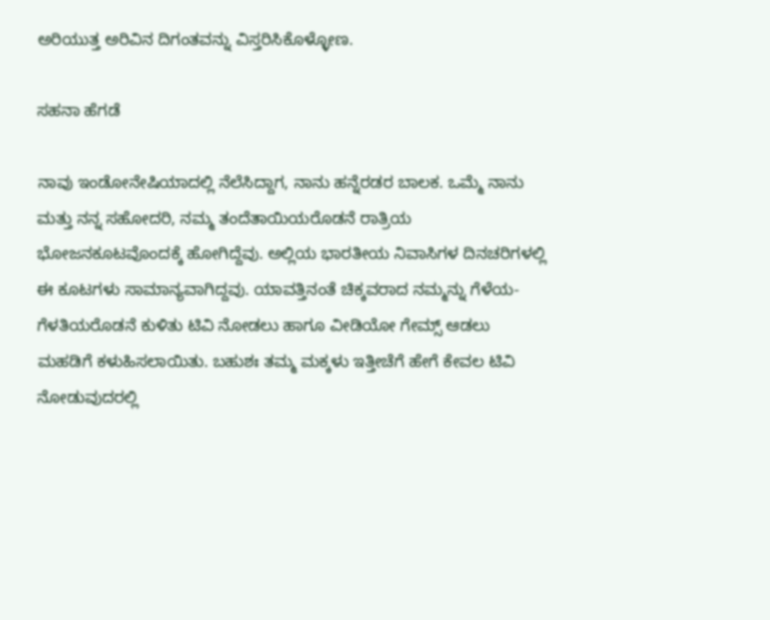ಅರಿಯುತ್ತ ಅರಿವಿನ ದಿಗಂತವನ್ನು ವಿಸ್ತರಿಸಿಕೊಳ್ಳೋಣ.

ಸಹನಾ ಹೆಗಡೆ

ನಾವು ಇಂಡೋನೇಷಿಯಾದಲ್ಲಿ ನೆಲೆಸಿದ್ದಾಗ, ನಾನು ಹನ್ನೆರಡರ ಬಾಲಕ. ಒಮ್ಮೆ ನಾನು ಮತ್ತು ನನ್ನ ಸಹೋದರಿ, ನಮ್ಮ ತಂದೆತಾಯಿಯರೊಡನೆ ರಾತ್ರಿಯ ಭೋಜನಕೂಟವೊಂದಕ್ಕೆ ಹೋಗಿದ್ದೆವು. ಅಲ್ಲಿಯ ಭಾರತೀಯ ನಿವಾಸಿಗಳ ದಿನಚರಿಗಳಲ್ಲಿ ಈ ಕೂಟಗಳು ಸಾಮಾನ್ಯವಾಗಿದ್ದವು. ಯಾವತ್ತಿನಂತೆ ಚಿಕ್ಕವರಾದ ನಮ್ಮನ್ನು ಗೆಳೆಯ-ಗೆಳತಿಯರೊಡನೆ ಕುಳಿತು ಟಿವಿ ನೋಡಲು ಹಾಗೂ ವೀಡಿಯೋ ಗೇಮ್ಸ್ ಆಡಲು ಮಹಡಿಗೆ ಕಳುಹಿಸಲಾಯಿತು. ಬಹುಶಃ ತಮ್ಮ ಮಕ್ಕಳು ಇತ್ತೀಚೆಗೆ ಹೇಗೆ ಕೇವಲ ಟಿವಿ ನೋಡುವುದರಲ್ಲಿ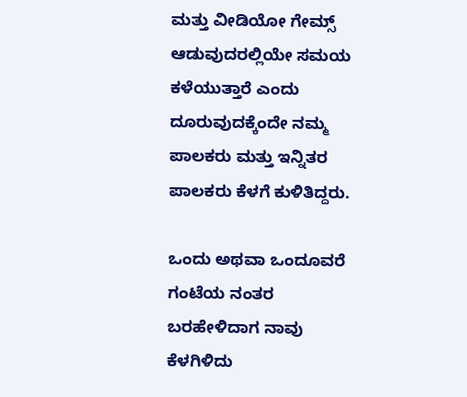ಮತ್ತು ವೀಡಿಯೋ ಗೇಮ್ಸ್ ಆಡುವುದರಲ್ಲಿಯೇ ಸಮಯ ಕಳೆಯುತ್ತಾರೆ ಎಂದು ದೂರುವುದಕ್ಕೆಂದೇ ನಮ್ಮ ಪಾಲಕರು ಮತ್ತು ಇನ್ನಿತರ ಪಾಲಕರು ಕೆಳಗೆ ಕುಳಿತಿದ್ದರು.

ಒಂದು ಅಥವಾ ಒಂದೂವರೆ ಗಂಟೆಯ ನಂತರ ಬರಹೇಳಿದಾಗ ನಾವು ಕೆಳಗಿಳಿದು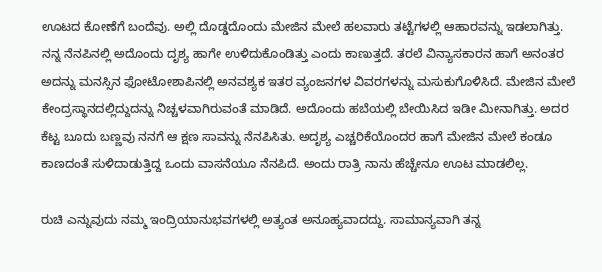ಊಟದ ಕೋಣೆಗೆ ಬಂದೆವು. ಅಲ್ಲಿ ದೊಡ್ಡದೊಂದು ಮೇಜಿನ ಮೇಲೆ ಹಲವಾರು ತಟ್ಟೆಗಳಲ್ಲಿ ಆಹಾರವನ್ನು ಇಡಲಾಗಿತ್ತು. ನನ್ನ ನೆನಪಿನಲ್ಲಿ ಅದೊಂದು ದೃಶ್ಯ ಹಾಗೇ ಉಳಿದುಕೊಂಡಿತ್ತು ಎಂದು ಕಾಣುತ್ತದೆ. ತರಲೆ ವಿನ್ಯಾಸಕಾರನ ಹಾಗೆ ಅನಂತರ ಅದನ್ನು ಮನಸ್ಸಿನ ಫೋಟೋಶಾಪಿನಲ್ಲಿ ಅನವಶ್ಯಕ ಇತರ ವ್ಯಂಜನಗಳ ವಿವರಗಳನ್ನು ಮಸುಕುಗೊಳಿಸಿದೆ. ಮೇಜಿನ ಮೇಲೆ ಕೇಂದ್ರಸ್ಥಾನದಲ್ಲಿದ್ದುದನ್ನು ನಿಚ್ಚಳವಾಗಿರುವಂತೆ ಮಾಡಿದೆ. ಅದೊಂದು ಹಬೆಯಲ್ಲಿ ಬೇಯಿಸಿದ ಇಡೀ ಮೀನಾಗಿತ್ತು. ಅದರ ಕೆಟ್ಟ ಬೂದು ಬಣ್ಣವು ನನಗೆ ಆ ಕ್ಷಣ ಸಾವನ್ನು ನೆನಪಿಸಿತು. ಅದೃಶ್ಯ ಎಚ್ಚರಿಕೆಯೊಂದರ ಹಾಗೆ ಮೇಜಿನ ಮೇಲೆ ಕಂಡೂ ಕಾಣದಂತೆ ಸುಳಿದಾಡುತ್ತಿದ್ದ ಒಂದು ವಾಸನೆಯೂ ನೆನಪಿದೆ. ಅಂದು ರಾತ್ರಿ ನಾನು ಹೆಚ್ಚೇನೂ ಊಟ ಮಾಡಲಿಲ್ಲ.

ರುಚಿ ಎನ್ನುವುದು ನಮ್ಮ ಇಂದ್ರಿಯಾನುಭವಗಳಲ್ಲಿ ಅತ್ಯಂತ ಅನೂಹ್ಯವಾದದ್ದು. ಸಾಮಾನ್ಯವಾಗಿ ತನ್ನ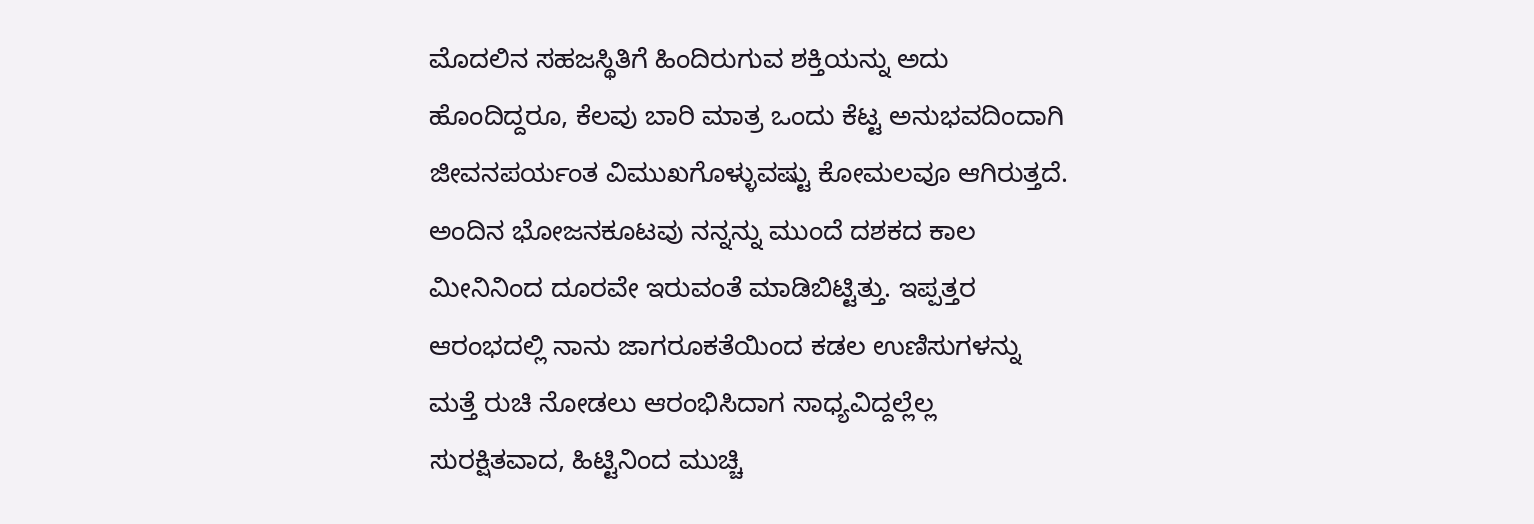ಮೊದಲಿನ ಸಹಜಸ್ಥಿತಿಗೆ ಹಿಂದಿರುಗುವ ಶಕ್ತಿಯನ್ನು ಅದು ಹೊಂದಿದ್ದರೂ, ಕೆಲವು ಬಾರಿ ಮಾತ್ರ ಒಂದು ಕೆಟ್ಟ ಅನುಭವದಿಂದಾಗಿ ಜೀವನಪರ್ಯಂತ ವಿಮುಖಗೊಳ್ಳುವಷ್ಟು ಕೋಮಲವೂ ಆಗಿರುತ್ತದೆ. ಅಂದಿನ ಭೋಜನಕೂಟವು ನನ್ನನ್ನು ಮುಂದೆ ದಶಕದ ಕಾಲ ಮೀನಿನಿಂದ ದೂರವೇ ಇರುವಂತೆ ಮಾಡಿಬಿಟ್ಟಿತ್ತು. ಇಪ್ಪತ್ತರ ಆರಂಭದಲ್ಲಿ ನಾನು ಜಾಗರೂಕತೆಯಿಂದ ಕಡಲ ಉಣಿಸುಗಳನ್ನು ಮತ್ತೆ ರುಚಿ ನೋಡಲು ಆರಂಭಿಸಿದಾಗ ಸಾಧ್ಯವಿದ್ದಲ್ಲೆಲ್ಲ ಸುರಕ್ಷಿತವಾದ, ಹಿಟ್ಟಿನಿಂದ ಮುಚ್ಚಿ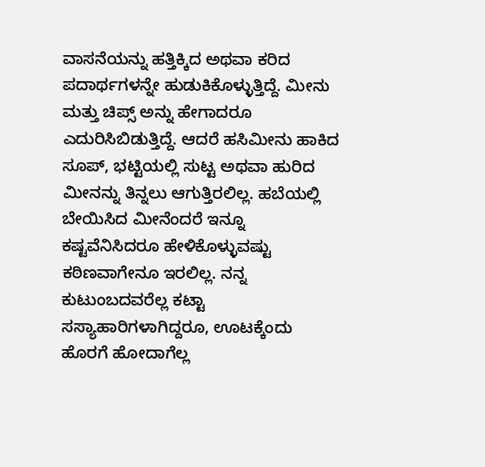ವಾಸನೆಯನ್ನು ಹತ್ತಿಕ್ಕಿದ ಅಥವಾ ಕರಿದ ಪದಾರ್ಥಗಳನ್ನೇ ಹುಡುಕಿಕೊಳ್ಳುತ್ತಿದ್ದೆ. ಮೀನು ಮತ್ತು ಚಿಪ್ಸ್ ಅನ್ನು ಹೇಗಾದರೂ ಎದುರಿಸಿಬಿಡುತ್ತಿದ್ದೆ. ಆದರೆ ಹಸಿಮೀನು ಹಾಕಿದ ಸೂಪ್, ಭಟ್ಟಿಯಲ್ಲಿ ಸುಟ್ಟ ಅಥವಾ ಹುರಿದ ಮೀನನ್ನು ತಿನ್ನಲು ಆಗುತ್ತಿರಲಿಲ್ಲ. ಹಬೆಯಲ್ಲಿ ಬೇಯಿಸಿದ ಮೀನೆಂದರೆ ಇನ್ನೂ ಕಷ್ಟವೆನಿಸಿದರೂ ಹೇಳಿಕೊಳ್ಳುವಷ್ಟು ಕಠಿಣವಾಗೇನೂ ಇರಲಿಲ್ಲ. ನನ್ನ ಕುಟುಂಬದವರೆಲ್ಲ ಕಟ್ಟಾ ಸಸ್ಯಾಹಾರಿಗಳಾಗಿದ್ದರೂ, ಊಟಕ್ಕೆಂದು ಹೊರಗೆ ಹೋದಾಗೆಲ್ಲ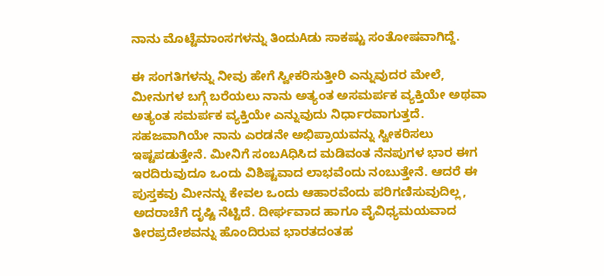ನಾನು ಮೊಟ್ಟೆಮಾಂಸಗಳನ್ನು ತಿಂದುAಡು ಸಾಕಷ್ಟು ಸಂತೋಷವಾಗಿದ್ದೆ.

ಈ ಸಂಗತಿಗಳನ್ನು ನೀವು ಹೇಗೆ ಸ್ವೀಕರಿಸುತ್ತೀರಿ ಎನ್ನುವುದರ ಮೇಲೆ, ಮೀನುಗಳ ಬಗ್ಗೆ ಬರೆಯಲು ನಾನು ಅತ್ಯಂತ ಅಸಮರ್ಪಕ ವ್ಯಕ್ತಿಯೇ ಅಥವಾ ಅತ್ಯಂತ ಸಮರ್ಪಕ ವ್ಯಕ್ತಿಯೇ ಎನ್ನುವುದು ನಿರ್ಧಾರವಾಗುತ್ತದೆ. ಸಹಜವಾಗಿಯೇ ನಾನು ಎರಡನೇ ಅಭಿಪ್ರಾಯವನ್ನು ಸ್ವೀಕರಿಸಲು ಇಷ್ಟಪಡುತ್ತೇನೆ. ಮೀನಿಗೆ ಸಂಬAಧಿಸಿದ ಮಡಿವಂತ ನೆನಪುಗಳ ಭಾರ ಈಗ ಇರದಿರುವುದೂ ಒಂದು ವಿಶಿಷ್ಟವಾದ ಲಾಭವೆಂದು ನಂಬುತ್ತೇನೆ. ಆದರೆ ಈ ಪುಸ್ತಕವು ಮೀನನ್ನು ಕೇವಲ ಒಂದು ಆಹಾರವೆಂದು ಪರಿಗಣಿಸುವುದಿಲ್ಲ, ಅದರಾಚೆಗೆ ದೃಷ್ಟಿ ನೆಟ್ಟಿದೆ. ದೀರ್ಘವಾದ ಹಾಗೂ ವೈವಿಧ್ಯಮಯವಾದ ತೀರಪ್ರದೇಶವನ್ನು ಹೊಂದಿರುವ ಭಾರತದಂತಹ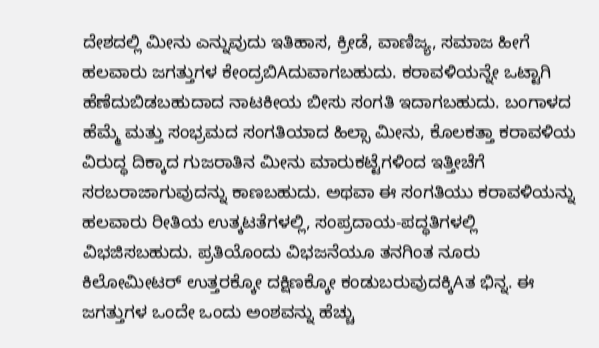ದೇಶದಲ್ಲಿ ಮೀನು ಎನ್ನುವುದು ಇತಿಹಾಸ, ಕ್ರೀಡೆ, ವಾಣಿಜ್ಯ, ಸಮಾಜ ಹೀಗೆ ಹಲವಾರು ಜಗತ್ತುಗಳ ಕೇಂದ್ರಬಿAದುವಾಗಬಹುದು. ಕರಾವಳಿಯನ್ನೇ ಒಟ್ಟಾಗಿ ಹೆಣೆದುಬಿಡಬಹುದಾದ ನಾಟಕೀಯ ಬೀಸು ಸಂಗತಿ ಇದಾಗಬಹುದು. ಬಂಗಾಳದ ಹೆಮ್ಮೆ ಮತ್ತು ಸಂಭ್ರಮದ ಸಂಗತಿಯಾದ ಹಿಲ್ಸಾ ಮೀನು, ಕೊಲಕತ್ತಾ ಕರಾವಳಿಯ ವಿರುದ್ಧ ದಿಕ್ಕಾದ ಗುಜರಾತಿನ ಮೀನು ಮಾರುಕಟ್ಟೆಗಳಿಂದ ಇತ್ತೀಚೆಗೆ ಸರಬರಾಜಾಗುವುದನ್ನು ಕಾಣಬಹುದು. ಅಥವಾ ಈ ಸಂಗತಿಯು ಕರಾವಳಿಯನ್ನು ಹಲವಾರು ರೀತಿಯ ಉತ್ಕಟತೆಗಳಲ್ಲಿ, ಸಂಪ್ರದಾಯ-ಪದ್ಧತಿಗಳಲ್ಲಿ ವಿಭಜಿಸಬಹುದು. ಪ್ರತಿಯೊಂದು ವಿಭಜನೆಯೂ ತನಗಿಂತ ನೂರು ಕಿಲೋಮೀಟರ್ ಉತ್ತರಕ್ಕೋ ದಕ್ಷಿಣಕ್ಕೋ ಕಂಡುಬರುವುದಕ್ಕಿAತ ಭಿನ್ನ. ಈ ಜಗತ್ತುಗಳ ಒಂದೇ ಒಂದು ಅಂಶವನ್ನು ಹೆಚ್ಚು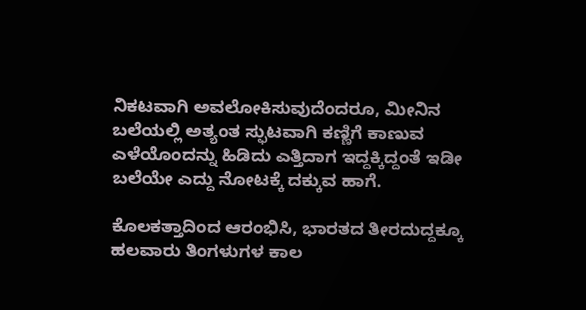ನಿಕಟವಾಗಿ ಅವಲೋಕಿಸುವುದೆಂದರೂ, ಮೀನಿನ ಬಲೆಯಲ್ಲಿ ಅತ್ಯಂತ ಸ್ಫುಟವಾಗಿ ಕಣ್ಣಿಗೆ ಕಾಣುವ ಎಳೆಯೊಂದನ್ನು ಹಿಡಿದು ಎತ್ತಿದಾಗ ಇದ್ದಕ್ಕಿದ್ದಂತೆ ಇಡೀ ಬಲೆಯೇ ಎದ್ದು ನೋಟಕ್ಕೆ ದಕ್ಕುವ ಹಾಗೆ.

ಕೊಲಕತ್ತಾದಿಂದ ಆರಂಭಿಸಿ, ಭಾರತದ ತೀರದುದ್ದಕ್ಕೂ ಹಲವಾರು ತಿಂಗಳುಗಳ ಕಾಲ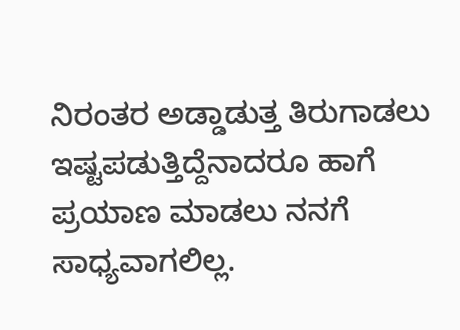ನಿರಂತರ ಅಡ್ಡಾಡುತ್ತ ತಿರುಗಾಡಲು ಇಷ್ಟಪಡುತ್ತಿದ್ದೆನಾದರೂ ಹಾಗೆ ಪ್ರಯಾಣ ಮಾಡಲು ನನಗೆ ಸಾಧ್ಯವಾಗಲಿಲ್ಲ.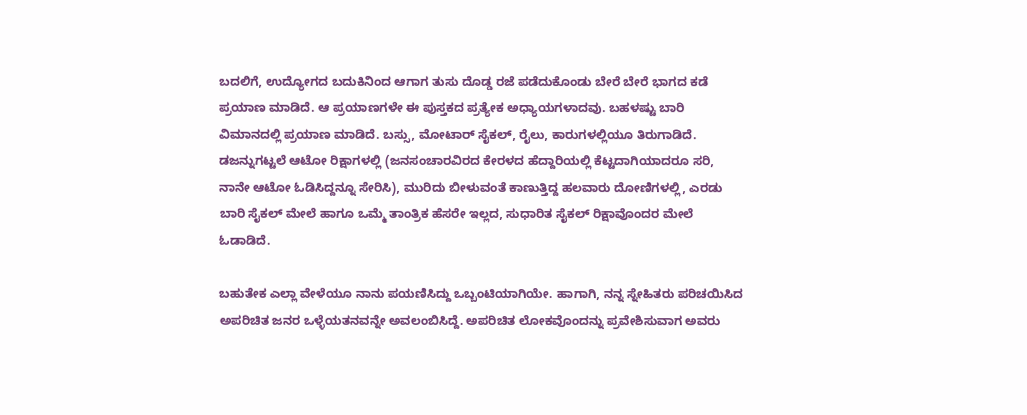ಬದಲಿಗೆ, ಉದ್ಯೋಗದ ಬದುಕಿನಿಂದ ಆಗಾಗ ತುಸು ದೊಡ್ಡ ರಜೆ ಪಡೆದುಕೊಂಡು ಬೇರೆ ಬೇರೆ ಭಾಗದ ಕಡೆ ಪ್ರಯಾಣ ಮಾಡಿದೆ. ಆ ಪ್ರಯಾಣಗಳೇ ಈ ಪುಸ್ತಕದ ಪ್ರತ್ಯೇಕ ಅಧ್ಯಾಯಗಳಾದವು. ಬಹಳಷ್ಟು ಬಾರಿ ವಿಮಾನದಲ್ಲಿ ಪ್ರಯಾಣ ಮಾಡಿದೆ. ಬಸ್ಸು, ಮೋಟಾರ್ ಸೈಕಲ್, ರೈಲು, ಕಾರುಗಳಲ್ಲಿಯೂ ತಿರುಗಾಡಿದೆ. ಡಜನ್ನುಗಟ್ಟಲೆ ಆಟೋ ರಿಕ್ಷಾಗಳಲ್ಲಿ (ಜನಸಂಚಾರವಿರದ ಕೇರಳದ ಹೆದ್ದಾರಿಯಲ್ಲಿ ಕೆಟ್ಟದಾಗಿಯಾದರೂ ಸರಿ, ನಾನೇ ಆಟೋ ಓಡಿಸಿದ್ದನ್ನೂ ಸೇರಿಸಿ), ಮುರಿದು ಬೀಳುವಂತೆ ಕಾಣುತ್ತಿದ್ದ ಹಲವಾರು ದೋಣಿಗಳಲ್ಲಿ, ಎರಡು ಬಾರಿ ಸೈಕಲ್ ಮೇಲೆ ಹಾಗೂ ಒಮ್ಮೆ ತಾಂತ್ರಿಕ ಹೆಸರೇ ಇಲ್ಲದ, ಸುಧಾರಿತ ಸೈಕಲ್ ರಿಕ್ಷಾವೊಂದರ ಮೇಲೆ ಓಡಾಡಿದೆ.

ಬಹುತೇಕ ಎಲ್ಲಾ ವೇಳೆಯೂ ನಾನು ಪಯಣಿಸಿದ್ದು ಒಬ್ಬಂಟಿಯಾಗಿಯೇ. ಹಾಗಾಗಿ, ನನ್ನ ಸ್ನೇಹಿತರು ಪರಿಚಯಿಸಿದ ಅಪರಿಚಿತ ಜನರ ಒಳ್ಳೆಯತನವನ್ನೇ ಅವಲಂಬಿಸಿದ್ದೆ. ಅಪರಿಚಿತ ಲೋಕವೊಂದನ್ನು ಪ್ರವೇಶಿಸುವಾಗ ಅವರು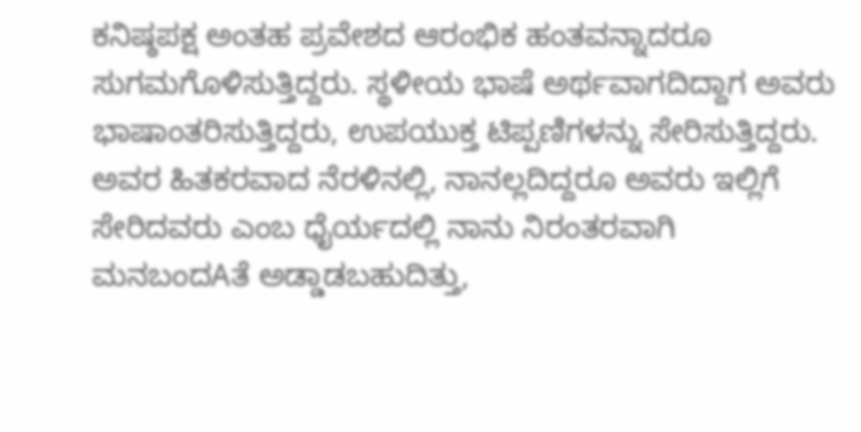ಕನಿಷ್ಠಪಕ್ಷ ಅಂತಹ ಪ್ರವೇಶದ ಆರಂಭಿಕ ಹಂತವನ್ನಾದರೂ ಸುಗಮಗೊಳಿಸುತ್ತಿದ್ದರು. ಸ್ಥಳೀಯ ಭಾಷೆ ಅರ್ಥವಾಗದಿದ್ದಾಗ ಅವರು ಭಾಷಾಂತರಿಸುತ್ತಿದ್ದರು, ಉಪಯುಕ್ತ ಟಿಪ್ಪಣಿಗಳನ್ನು ಸೇರಿಸುತ್ತಿದ್ದರು. ಅವರ ಹಿತಕರವಾದ ನೆರಳಿನಲ್ಲಿ, ನಾನಲ್ಲದಿದ್ದರೂ ಅವರು ಇಲ್ಲಿಗೆ ಸೇರಿದವರು ಎಂಬ ಧೈರ್ಯದಲ್ಲಿ ನಾನು ನಿರಂತರವಾಗಿ ಮನಬಂದAತೆ ಅಡ್ಡಾಡಬಹುದಿತ್ತು,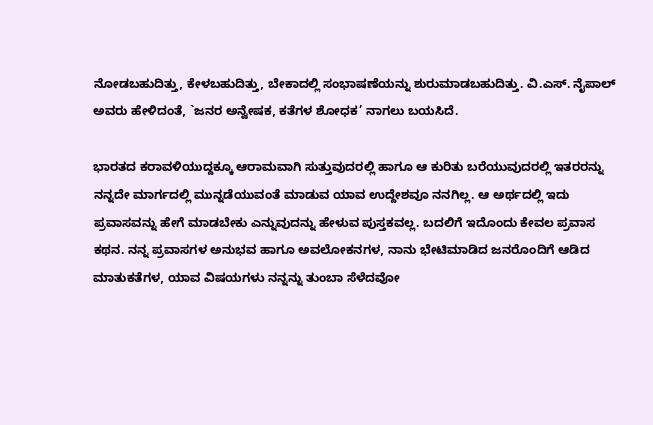ನೋಡಬಹುದಿತ್ತು, ಕೇಳಬಹುದಿತ್ತು, ಬೇಕಾದಲ್ಲಿ ಸಂಭಾಷಣೆಯನ್ನು ಶುರುಮಾಡಬಹುದಿತ್ತು. ವಿ.ಎಸ್. ನೈಪಾಲ್ ಅವರು ಹೇಳಿದಂತೆ, `ಜನರ ಅನ್ವೇಷಕ, ಕತೆಗಳ ಶೋಧಕ’ ನಾಗಲು ಬಯಸಿದೆ.

ಭಾರತದ ಕರಾವಳಿಯುದ್ದಕ್ಕೂ ಆರಾಮವಾಗಿ ಸುತ್ತುವುದರಲ್ಲಿ ಹಾಗೂ ಆ ಕುರಿತು ಬರೆಯುವುದರಲ್ಲಿ ಇತರರನ್ನು ನನ್ನದೇ ಮಾರ್ಗದಲ್ಲಿ ಮುನ್ನಡೆಯುವಂತೆ ಮಾಡುವ ಯಾವ ಉದ್ದೇಶವೂ ನನಗಿಲ್ಲ. ಆ ಅರ್ಥದಲ್ಲಿ ಇದು ಪ್ರವಾಸವನ್ನು ಹೇಗೆ ಮಾಡಬೇಕು ಎನ್ನುವುದನ್ನು ಹೇಳುವ ಪುಸ್ತಕವಲ್ಲ. ಬದಲಿಗೆ ಇದೊಂದು ಕೇವಲ ಪ್ರವಾಸ ಕಥನ. ನನ್ನ ಪ್ರವಾಸಗಳ ಅನುಭವ ಹಾಗೂ ಅವಲೋಕನಗಳ, ನಾನು ಭೇಟಿಮಾಡಿದ ಜನರೊಂದಿಗೆ ಆಡಿದ ಮಾತುಕತೆಗಳ, ಯಾವ ವಿಷಯಗಳು ನನ್ನನ್ನು ತುಂಬಾ ಸೆಳೆದವೋ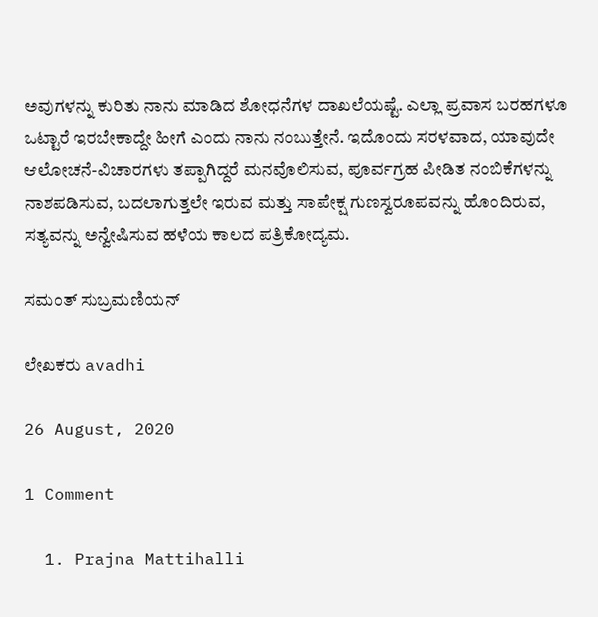ಅವುಗಳನ್ನು ಕುರಿತು ನಾನು ಮಾಡಿದ ಶೋಧನೆಗಳ ದಾಖಲೆಯಷ್ಟೆ. ಎಲ್ಲಾ ಪ್ರವಾಸ ಬರಹಗಳೂ ಒಟ್ಟಾರೆ ಇರಬೇಕಾದ್ದೇ ಹೀಗೆ ಎಂದು ನಾನು ನಂಬುತ್ತೇನೆ. ಇದೊಂದು ಸರಳವಾದ, ಯಾವುದೇ ಆಲೋಚನೆ-ವಿಚಾರಗಳು ತಪ್ಪಾಗಿದ್ದರೆ ಮನವೊಲಿಸುವ, ಪೂರ್ವಗ್ರಹ ಪೀಡಿತ ನಂಬಿಕೆಗಳನ್ನು ನಾಶಪಡಿಸುವ, ಬದಲಾಗುತ್ತಲೇ ಇರುವ ಮತ್ತು ಸಾಪೇಕ್ಷ ಗುಣಸ್ವರೂಪವನ್ನು ಹೊಂದಿರುವ, ಸತ್ಯವನ್ನು ಅನ್ವೇಷಿಸುವ ಹಳೆಯ ಕಾಲದ ಪತ್ರಿಕೋದ್ಯಮ.

ಸಮಂತ್ ಸುಬ್ರಮಣಿಯನ್

ಲೇಖಕರು avadhi

26 August, 2020

1 Comment

  1. Prajna Mattihalli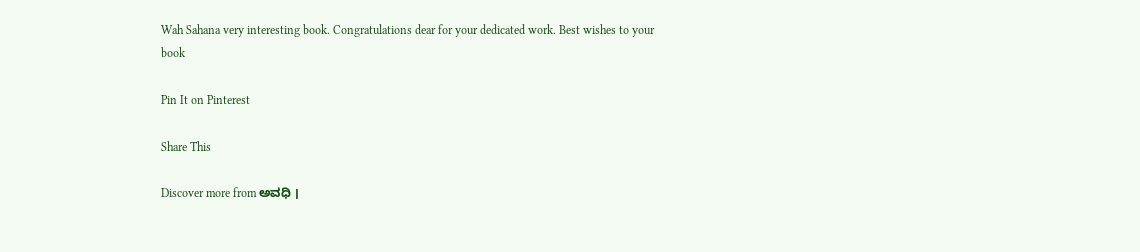Wah Sahana very interesting book. Congratulations dear for your dedicated work. Best wishes to your book

Pin It on Pinterest

Share This

Discover more from ಅವಧಿ ।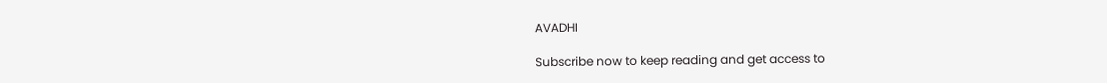AVADHI

Subscribe now to keep reading and get access to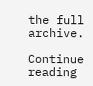the full archive.

Continue reading